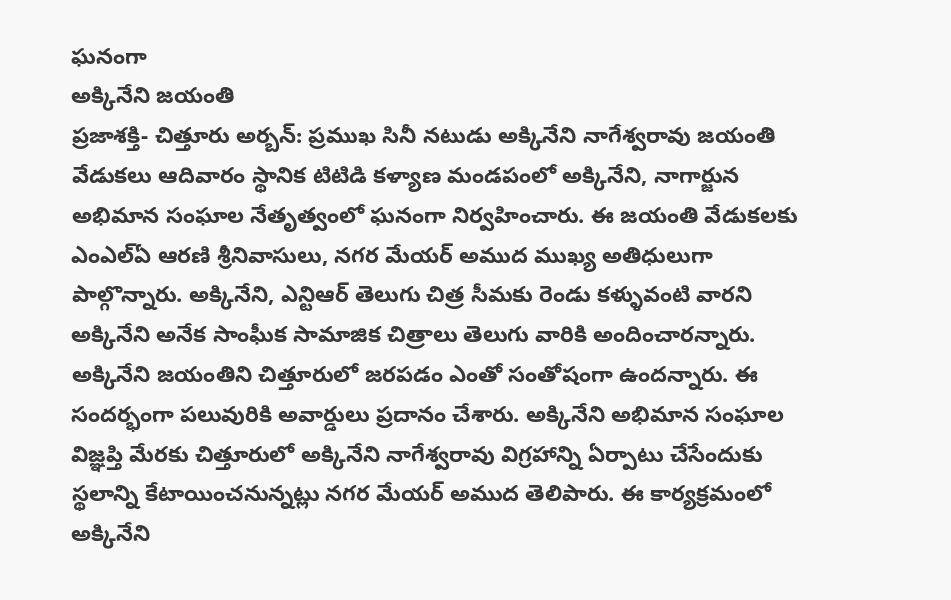ఘనంగా
అక్కినేని జయంతి
ప్రజాశక్తి- చిత్తూరు అర్బన్: ప్రముఖ సినీ నటుడు అక్కినేని నాగేశ్వరావు జయంతి వేడుకలు ఆదివారం స్థానిక టిటిడి కళ్యాణ మండపంలో అక్కినేని, నాగార్జున అభిమాన సంఘాల నేతృత్వంలో ఘనంగా నిర్వహించారు. ఈ జయంతి వేడుకలకు ఎంఎల్ఏ ఆరణి శ్రీనివాసులు, నగర మేయర్ అముద ముఖ్య అతిధులుగా పాల్గొన్నారు. అక్కినేని, ఎన్టిఆర్ తెలుగు చిత్ర సీమకు రెండు కళ్ళువంటి వారని అక్కినేని అనేక సాంఘీక సామాజిక చిత్రాలు తెలుగు వారికి అందించారన్నారు. అక్కినేని జయంతిని చిత్తూరులో జరపడం ఎంతో సంతోషంగా ఉందన్నారు. ఈ సందర్భంగా పలువురికి అవార్డులు ప్రదానం చేశారు. అక్కినేని అభిమాన సంఘాల విజ్ఞప్తి మేరకు చిత్తూరులో అక్కినేని నాగేశ్వరావు విగ్రహాన్ని ఏర్పాటు చేసేందుకు స్థలాన్ని కేటాయించనున్నట్లు నగర మేయర్ అముద తెలిపారు. ఈ కార్యక్రమంలో అక్కినేని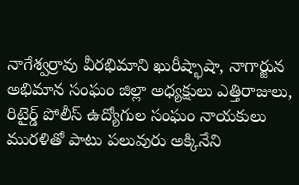నాగేశ్వర్రావు వీరభిమాని ఖురీష్భాషా, నాగార్జున అభిమాన సంఘం జిల్లా అధ్యక్షులు ఎత్తిరాజులు, రిటైర్డ్ పోలీస్ ఉద్యోగుల సంఘం నాయకులు మురళితో పాటు పలువురు అక్కినేని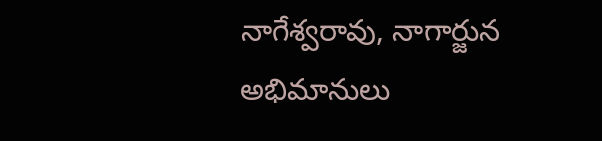నాగేశ్వరావు, నాగార్జున అభిమానులు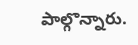పాల్గొన్నారు.